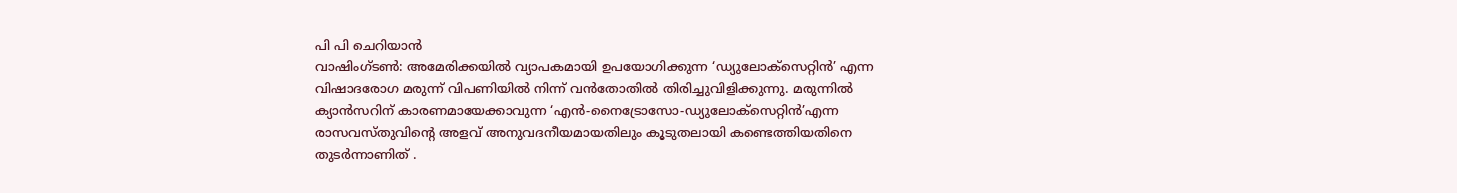പി പി ചെറിയാൻ
വാഷിംഗ്ടൺ: അമേരിക്കയിൽ വ്യാപകമായി ഉപയോഗിക്കുന്ന ‘ഡ്യുലോക്സെറ്റിൻ’ എന്ന വിഷാദരോഗ മരുന്ന് വിപണിയിൽ നിന്ന് വൻതോതിൽ തിരിച്ചുവിളിക്കുന്നു. മരുന്നിൽ ക്യാൻസറിന് കാരണമായേക്കാവുന്ന ‘എൻ-നൈട്രോസോ-ഡ്യുലോക്സെറ്റിൻ’എന്ന രാസവസ്തുവിന്റെ അളവ് അനുവദനീയമായതിലും കൂടുതലായി കണ്ടെത്തിയതിനെ തുടർന്നാണിത് .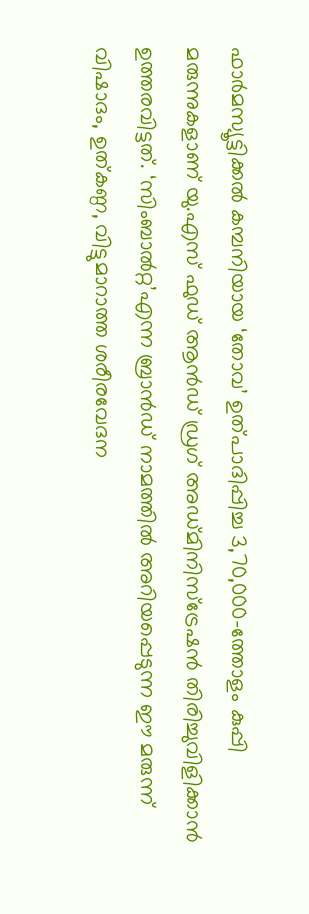ഫാർമസ്യൂട്ടിക്കൽ കമ്പനിയായ ‘തോവ’ ഉത്പാദിപ്പിച്ച 3,70,000-ത്തോളം കുപ്പി മരുന്നുകളാണ് യു.എസ് ഫുഡ് ആൻഡ് ഡ്രഗ് അഡ്മിനിസ്ട്രേഷൻ തിരിച്ചുവിളിക്കാൻ ഉത്തരവിട്ടത്. ‘സിംബാൽറ്റ’എന്ന ബ്രാൻഡ് നാമത്തിൽ അറിയപ്പെടുന്ന ഈ മരുന്ന് വിഷാദം, ഉത്കണ്ഠ, വിട്ടുമാറാത്ത ശരീരവേദന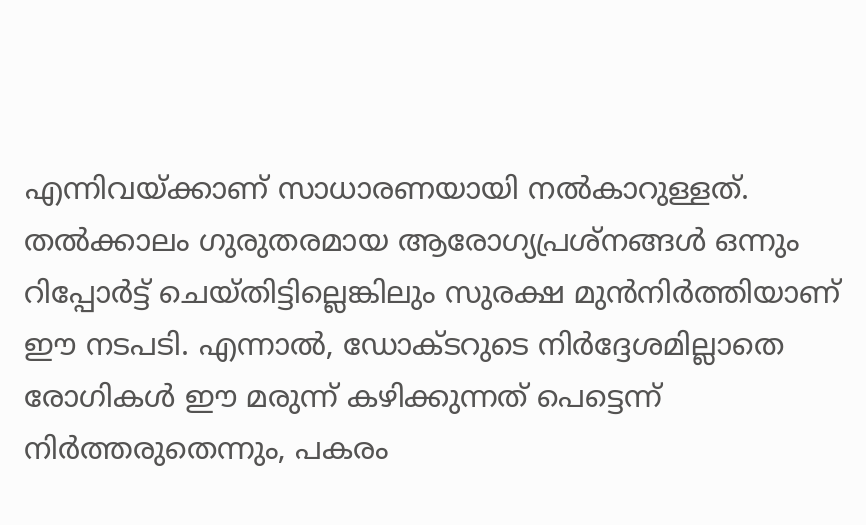എന്നിവയ്ക്കാണ് സാധാരണയായി നൽകാറുള്ളത്.
തൽക്കാലം ഗുരുതരമായ ആരോഗ്യപ്രശ്നങ്ങൾ ഒന്നും റിപ്പോർട്ട് ചെയ്തിട്ടില്ലെങ്കിലും സുരക്ഷ മുൻനിർത്തിയാണ് ഈ നടപടി. എന്നാൽ, ഡോക്ടറുടെ നിർദ്ദേശമില്ലാതെ രോഗികൾ ഈ മരുന്ന് കഴിക്കുന്നത് പെട്ടെന്ന് നിർത്തരുതെന്നും, പകരം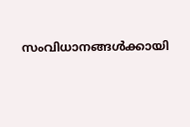സംവിധാനങ്ങൾക്കായി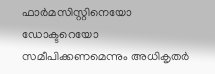ഫാർമസിസ്റ്റിനെയോ ഡോക്ടറെയോ സമീപിക്കണമെന്നും അധികൃതർ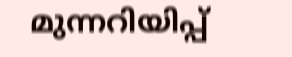മുന്നറിയിപ്പ്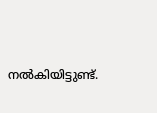നൽകിയിട്ടുണ്ട്.